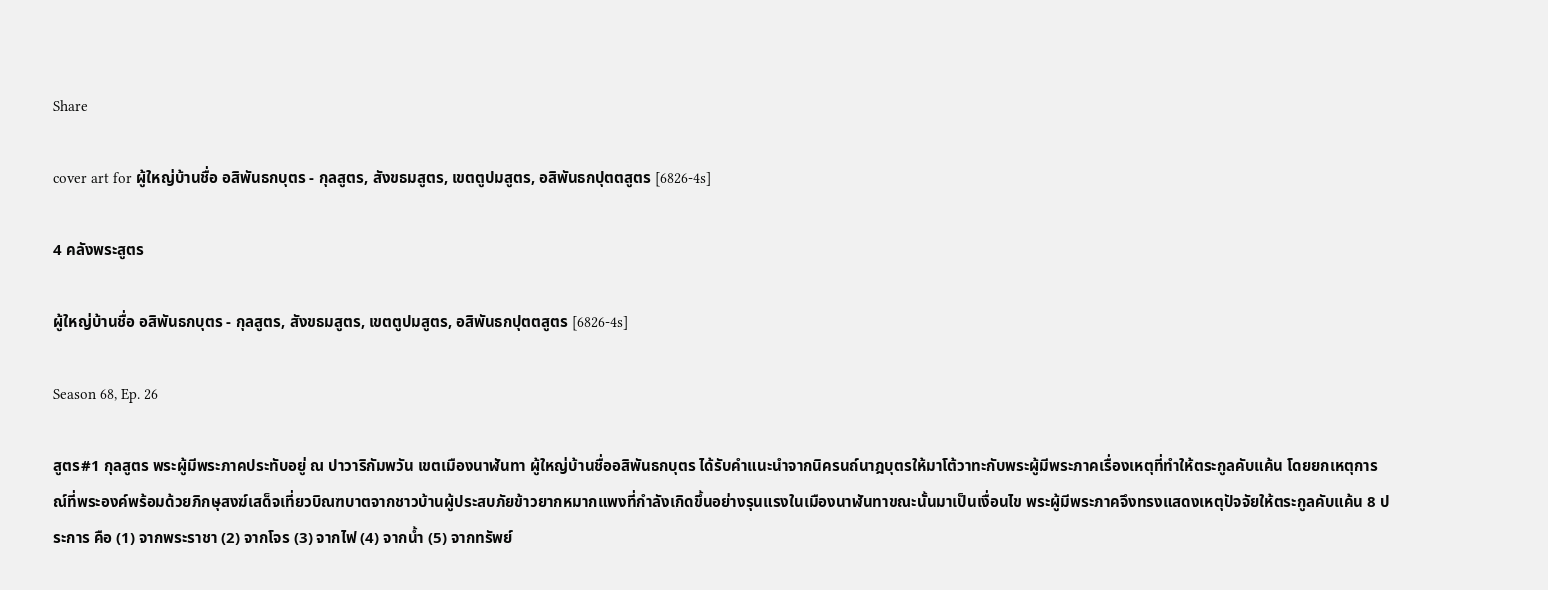Share

cover art for ผู้ใหญ่บ้านชื่อ อสิพันธกบุตร - กุลสูตร, สังขธมสูตร, เขตตูปมสูตร, อสิพันธกปุตตสูตร [6826-4s]

4 คลังพระสูตร

ผู้ใหญ่บ้านชื่อ อสิพันธกบุตร - กุลสูตร, สังขธมสูตร, เขตตูปมสูตร, อสิพันธกปุตตสูตร [6826-4s]

Season 68, Ep. 26

สูตร#1 กุลสูตร พระผู้มีพระภาคประทับอยู่ ณ ปาวาริกัมพวัน เขตเมืองนาฬันทา ผู้ใหญ่บ้านชื่ออสิพันธกบุตร ได้รับคำแนะนำจากนิครนถ์นาฎบุตรให้มาโต้วาทะกับพระผู้มีพระภาคเรื่องเหตุที่ทำให้ตระกูลคับแค้น โดยยกเหตุการณ์ที่พระองค์พร้อมด้วยภิกษุสงฆ์เสด็จเที่ยวบิณฑบาตจากชาวบ้านผู้ประสบภัยข้าวยากหมากแพงที่กำลังเกิดขึ้นอย่างรุนแรงในเมืองนาฬันทาขณะนั้นมาเป็นเงื่อนไข พระผู้มีพระภาคจึงทรงแสดงเหตุปัจจัยให้ตระกูลคับแค้น 8 ประการ คือ (1) จากพระราชา (2) จากโจร (3) จากไฟ (4) จากน้ำ (5) จากทรัพย์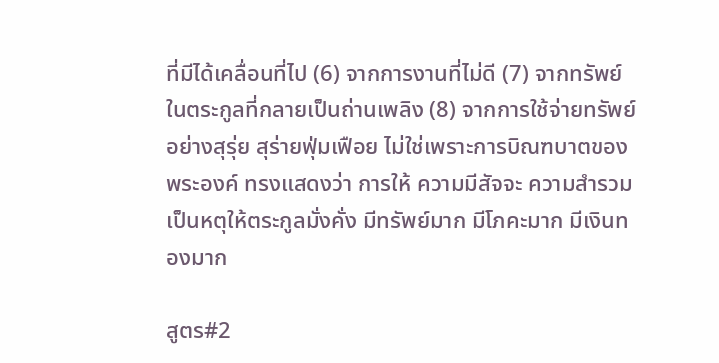ที่มีได้เคลื่อนที่ไป (6) จากการงานที่ไม่ดี (7) จากทรัพย์ในตระกูลที่กลายเป็นถ่านเพลิง (8) จากการใช้จ่ายทรัพย์อย่างสุรุ่ย สุร่ายฟุ่มเฟือย ไม่ใช่เพราะการบิณฑบาตของพระองค์ ทรงแสดงว่า การให้ ความมีสัจจะ ความสำรวมเป็นหตุให้ตระกูลมั่งคั่ง มีทรัพย์มาก มีโภคะมาก มีเงินทองมาก

สูตร#2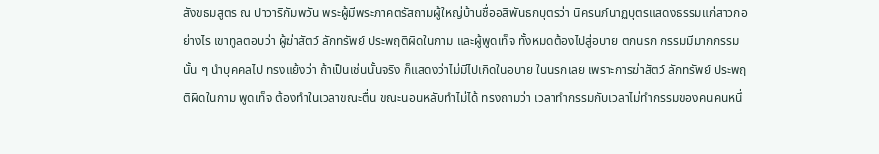สังขธมสูตร ณ ปาวาริกัมพวัน พระผู้มีพระภาคตรัสถามผู้ใหญ่บ้านชื่ออสิพันธกบุตรว่า นิครนภ์นาฏบุตรแสดงธรรมแก่สาวกอย่างไร เขาทูลตอบว่า ผู้ฆ่าสัตว์ ลักทรัพย์ ประพฤติผิดในกาม และผู้พูดเท็จ ทั้งหมดต้องไปสู่อบาย ตกนรก กรรมมีมากกรรมนั้น ๆ นำบุคคลไป ทรงแย้งว่า ถ้าเป็นเช่นนั้นจริง ก็แสดงว่าไม่มีไปเกิดในอบาย ในนรกเลย เพราะการฆ่าสัตว์ ลักทรัพย์ ประพฤติผิดในกาม พูดเท็จ ต้องทำในเวลาขณะตื่น ขณะนอนหลับทำไม่ได้ ทรงถามว่า เวลาทำกรรมกับเวลาไม่ทำกรรมของคนคนหนึ่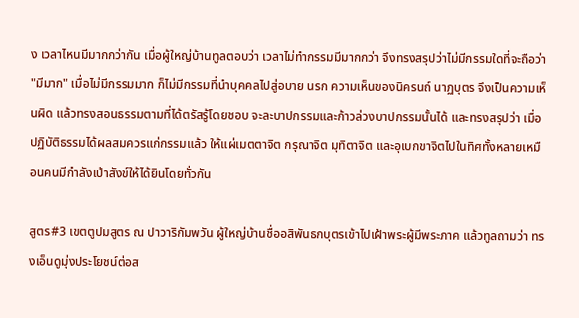ง เวลาไหนมีมากกว่ากัน เมื่อผู้ใหญ่บ้านทูลตอบว่า เวลาไม่ทำกรรมมีมากกว่า จึงทรงสรุปว่าไม่มีกรรมใดที่จะถือว่า "มีมาก" เมื่อไม่มีกรรมมาก ก็ไม่มีกรรมที่นำบุคคลไปสู่อบาย นรก ความเห็นของนิครนถ์ นาฏบุตร จึงเป็นความเห็นผิด แล้วทรงสอนธรรมตามที่ได้ตรัสรู้โดยชอบ จะละบาปกรรมและก้าวล่วงบาปกรรมนั้นได้ และทรงสรุปว่า เมื่อปฏิบัติธรรมได้ผลสมควรแก่กรรมแล้ว ให้แผ่เมตตาจิต กรุณาจิต มุทิตาจิต และอุเบกขาจิตไปในทิศทั้งหลายเหมือนคนมีกำลังเป่าสังข์ให้ได้ยินโดยทั่วกัน

สูตร#3 เขตตูปมสูตร ณ ปาวาริกัมพวัน ผู้ใหญ่บ้านชื่ออสิพันธกบุตรเข้าไปเฝ้าพระผู้มีพระภาค แล้วทูลถามว่า ทรงเอ็นดูมุ่งประโยชน์ต่อส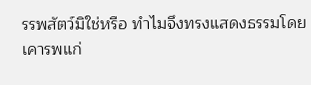รรพสัตว์มิใช่หรือ ทำไมจึงทรงแสดงธรรมโดยเคารพแก่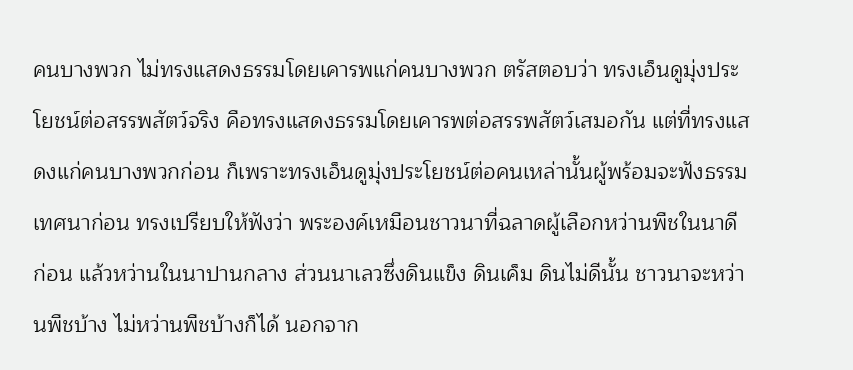คนบางพวก ไม่ทรงแสดงธรรมโดยเคารพแก่คนบางพวก ตรัสตอบว่า ทรงเอ็นดูมุ่งประโยชน์ต่อสรรพสัตว์จริง คือทรงแสดงธรรมโดยเคารพต่อสรรพสัตว์เสมอกัน แต่ที่ทรงแสดงแก่คนบางพวกก่อน ก็เพราะทรงเอ็นดูมุ่งประโยชน์ต่อคนเหล่านั้นผู้พร้อมจะฟังธรรมเทศนาก่อน ทรงเปรียบให้ฟังว่า พระองค์เหมือนชาวนาที่ฉลาดผู้เลือกหว่านพืชในนาดีก่อน แล้วหว่านในนาปานกลาง ส่วนนาเลวซึ่งดินแข็ง ดินเค็ม ดินไม่ดีนั้น ชาวนาจะหว่านพืชบ้าง ไม่หว่านพืชบ้างก็ได้ นอกจาก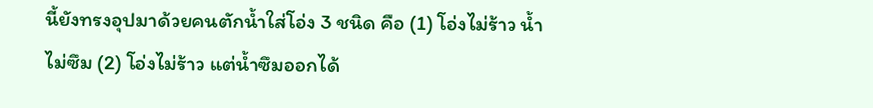นี้ยังทรงอุปมาด้วยคนตักน้ำใส่โอ่ง 3 ชนิด คือ (1) โอ่งไม่ร้าว น้ำไม่ซึม (2) โอ่งไม่ร้าว แต่น้ำซึมออกได้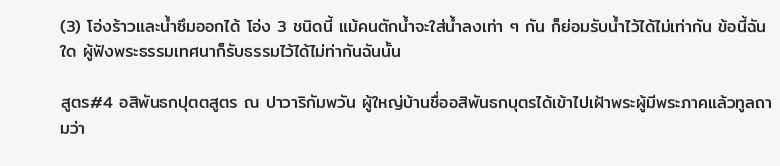(3) โอ่งร้าวและน้ำซึมออกได้ โอ่ง 3 ชนิดนี้ แม้คนตักน้ำจะใส่น้ำลงเท่า ๆ กัน ก็ย่อมรับน้ำไว้ได้ไม่เท่ากัน ข้อนี้ฉันใด ผู้ฟังพระธรรมเทศนาก็รับธรรมไว้ได้ไม่ท่ากันฉันนั้น

สูตร#4 อสิพันธกปุตตสูตร ณ ปาวาริกัมพวัน ผู้ใหญ่บ้านชื่ออสิพันธกบุตรได้เข้าไปเฝ้าพระผู้มีพระภาคแล้วทูลถามว่า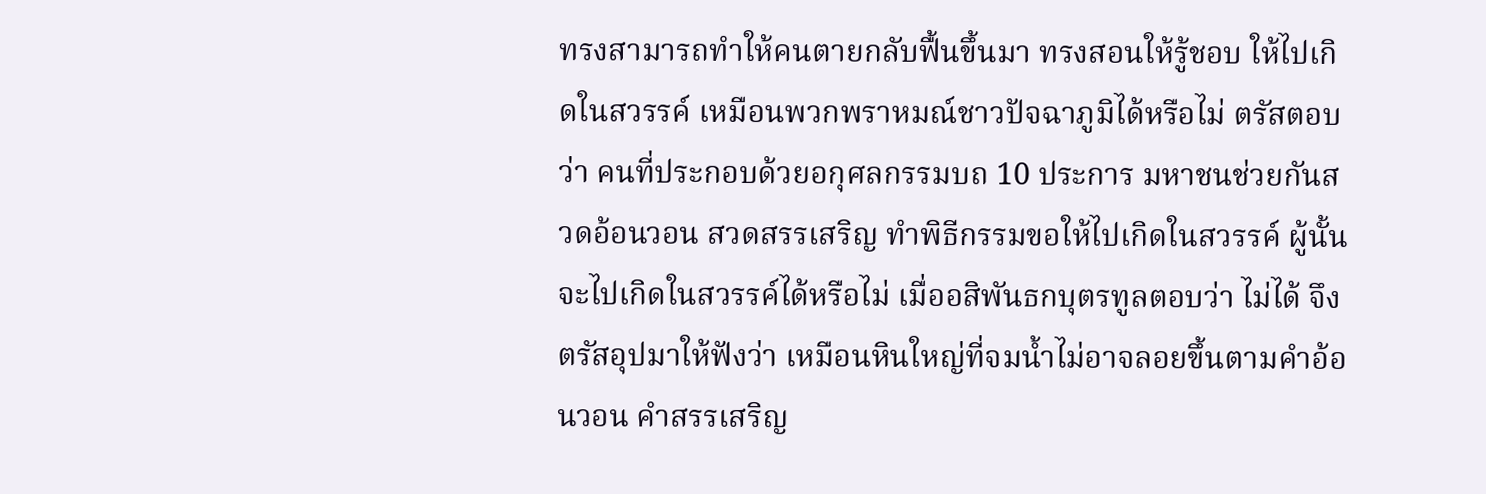ทรงสามารถทำให้คนตายกลับฟื้นขึ้นมา ทรงสอนให้รู้ชอบ ให้ไปเกิดในสวรรค์ เหมือนพวกพราหมณ์ชาวปัจฉาภูมิได้หรือไม่ ตรัสตอบว่า คนที่ประกอบด้วยอกุศลกรรมบถ 10 ประการ มหาชนช่วยกันสวดอ้อนวอน สวดสรรเสริญ ทำพิธีกรรมขอให้ไปเกิดในสวรรค์ ผู้นั้นจะไปเกิดในสวรรค์ได้หรือไม่ เมื่ออสิพันธกบุตรทูลตอบว่า ไม่ได้ จึงตรัสอุปมาให้ฟังว่า เหมือนหินใหญ่ที่จมน้ำไม่อาจลอยขึ้นตามคำอ้อนวอน คำสรรเสริญ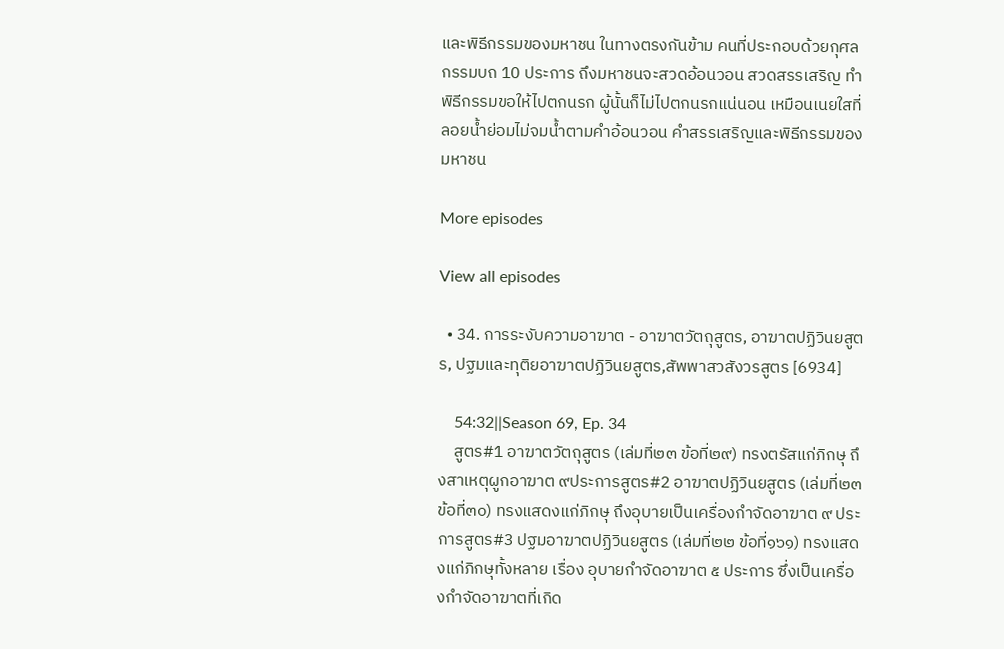และพิธีกรรมของมหาชน ในทางตรงกันข้าม คนที่ประกอบด้วยกุศลกรรมบถ 10 ประการ ถึงมหาชนจะสวดอ้อนวอน สวดสรรเสริญ ทำพิธีกรรมขอให้ไปตกนรก ผู้นั้นก็ไม่ไปตกนรกแน่นอน เหมือนเนยใสที่ลอยน้ำย่อมไม่จมน้ำตามคำอ้อนวอน คำสรรเสริญและพิธีกรรมของมหาชน

More episodes

View all episodes

  • 34. การระงับความอาฆาต - อาฆาตวัตถุสูตร, อาฆาตปฏิวินยสูตร, ปฐมและทุติยอาฆาตปฏิวินยสูตร,สัพพาสวสังวรสูตร [6934]

    54:32||Season 69, Ep. 34
    สูตร#1 อาฆาตวัตถุสูตร (เล่มที่๒๓ ข้อที่๒๙) ทรงตรัสแก่ภิกษุ ถึงสาเหตุผูกอาฆาต ๙ประการสูตร#2 อาฆาตปฏิวินยสูตร (เล่มที่๒๓ ข้อที่๓๐) ทรงแสดงแก่ภิกษุ ถึงอุบายเป็นเครื่องกำจัดอาฆาต ๙ ประการสูตร#3 ปฐมอาฆาตปฏิวินยสูตร (เล่มที่๒๒ ข้อที่๑๖๑) ทรงแสดงแก่ภิกษุทั้งหลาย เรื่อง อุบายกำจัดอาฆาต ๕ ประการ ซึ่งเป็นเครื่องกำจัดอาฆาตที่เกิด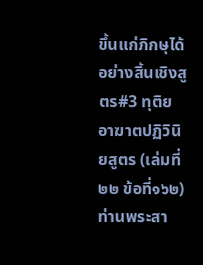ขึ้นแก่ภิกษุได้อย่างสิ้นเชิงสูตร#3 ทุติยอาฆาตปฏิวินิยสูตร (เล่มที่๒๒ ข้อที่๑๖๒) ท่านพระสา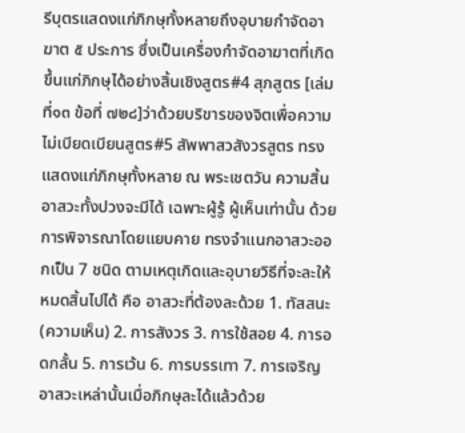รีบุตรแสดงแก่ภิกษุทั้งหลายถึงอุบายกำจัดอาฆาต ๕ ประการ ซึ่งเป็นเครื่องกำจัดอาฆาตที่เกิดขึ้นแก่ภิกษุได้อย่างสิ้นเชิงสูตร#4 สุภสูตร [เล่มที่๑๓ ข้อที่ ๗๒๘]ว่าด้วยบริขารของจิตเพื่อความไม่เบียดเบียนสูตร#5 สัพพาสวสังวรสูตร ทรงแสดงแก่ภิกษุทั้งหลาย ณ พระเชตวัน ความสิ้นอาสวะทั้งปวงจะมีได้ เฉพาะผู้รู้ ผู้เห็นเท่านั้น ด้วยการพิจารณาโดยแยบคาย ทรงจำแนกอาสวะออกเป็น 7 ชนิด ตามเหตุเกิดและอุบายวิธีที่จะละให้หมดสิ้นไปได้ คือ อาสวะที่ต้องละด้วย 1. ทัสสนะ (ความเห็น) 2. การสังวร 3. การใช้สอย 4. การอดกลั้น 5. การเว้น 6. การบรรเทา 7. การเจริญ อาสวะเหล่านั้นเมื่อภิกษุละได้แล้วด้วย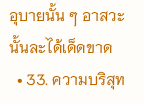อุบายนั้น ๆ อาสวะนั้นละได้เด็ดขาด
  • 33. ความบริสุท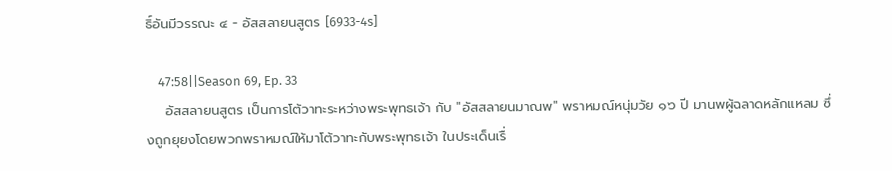ธิ์อันมีวรรณะ ๔ - อัสสลายนสูตร [6933-4s]

    47:58||Season 69, Ep. 33
    อัสสลายนสูตร เป็นการโต้วาทะระหว่างพระพุทธเจ้า กับ "อัสสลายนมาณพ" พราหมณ์หนุ่มวัย ๑๖ ปี มานพผู้ฉลาดหลักแหลม ซึ่งถูกยุยงโดยพวกพราหมณ์ให้มาโต้วาทะกับพระพุทธเจ้า ในประเด็นเรื่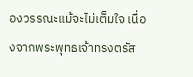องวรรณะแม้จะไม่เต็มใจ เนื่องจากพระพุทธเจ้าทรงตรัส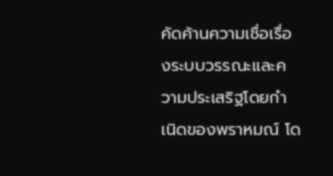คัดค้านความเชื่อเรื่องระบบวรรณะและความประเสริฐโดยกำเนิดของพราหมณ์ โด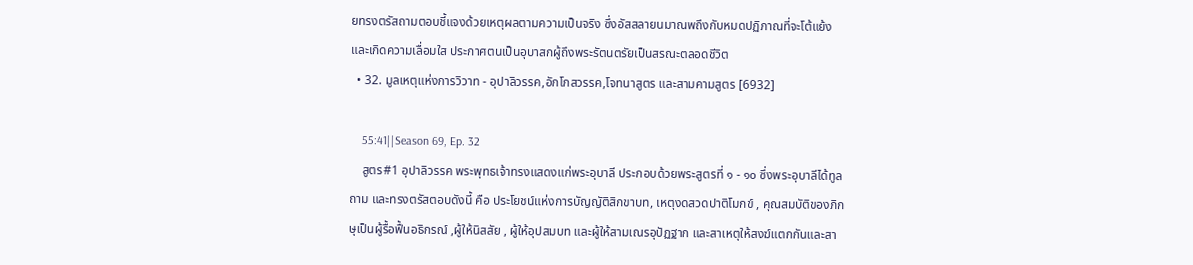ยทรงตรัสถามตอบชี้แจงด้วยเหตุผลตามความเป็นจริง ซึ่งอัสสลายนมาณพถึงกับหมดปฏิภาณที่จะโต้แย้ง และเกิดความเลื่อมใส ประกาศตนเป็นอุบาสกผู้ถึงพระรัตนตรัยเป็นสรณะตลอดชีวิต
  • 32. มูลเหตุแห่งการวิวาท - อุปาลิวรรค,อักโกสวรรค,โจทนาสูตร และสามคามสูตร [6932]

    55:41||Season 69, Ep. 32
    สูตร#1 อุปาลิวรรค พระพุทธเจ้าทรงแสดงแก่พระอุบาลี ประกอบด้วยพระสูตรที่ ๑ - ๑๐ ซึ่งพระอุบาลีได้ทูลถาม และทรงตรัสตอบดังนี้ คือ ประโยชน์แห่งการบัญญัติสิกขาบท, เหตุงดสวดปาติโมกข์ , คุณสมบัติของภิกษุเป็นผู้รื้อฟื้นอธิกรณ์ ,ผู้ให้นิสสัย , ผู้ให้อุปสมบท และผู้ให้สามเณรอุปัฏฐาก และสาเหตุให้สงฆ์แตกกันและสา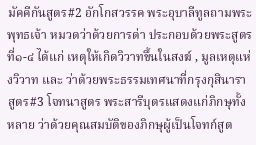มัคคีกันสูตร#2 อักโกสวรรค พระอุบาลีทูลถามพระพุทธเจ้า หมวดว่าด้วยการด่า ประกอบด้วยพระสูตรที่๑-๔ ได้แก่ เหตุให้เกิดวิวาทขึ้นในสงฆ์ , มูลเหตุแห่งวิวาท และ ว่าด้วยพระธรรมเทศนาที่กรุงกุสินาราสูตร#3 โจทนาสูตร พระสารีบุตรแสดงแก่ภิกษุทั้งหลาย ว่าด้วยคุณสมบัติของภิกษุผู้เป็นโจทก์สูต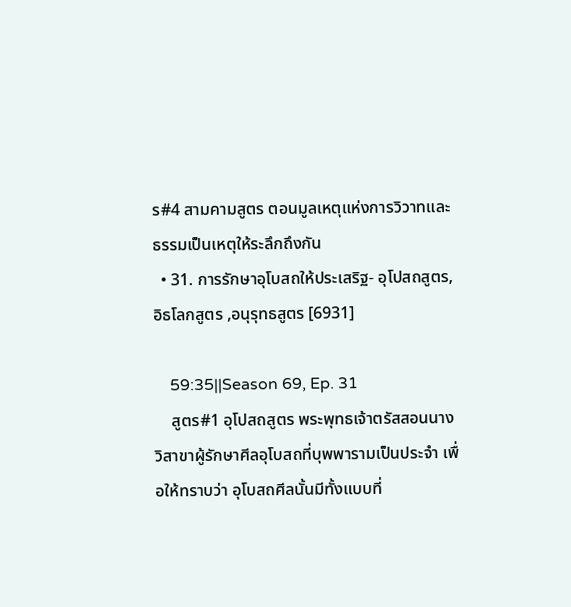ร#4 สามคามสูตร ตอนมูลเหตุแห่งการวิวาทและธรรมเป็นเหตุให้ระลึกถึงกัน
  • 31. การรักษาอุโบสถให้ประเสริฐ- อุโปสถสูตร,อิธโลกสูตร ,อนุรุทธสูตร [6931]

    59:35||Season 69, Ep. 31
    สูตร#1 อุโปสถสูตร พระพุทธเจ้าตรัสสอนนางวิสาขาผู้รักษาศีลอุโบสถที่บุพพารามเป็นประจำ เพื่อให้ทราบว่า อุโบสถศีลนั้นมีทั้งแบบที่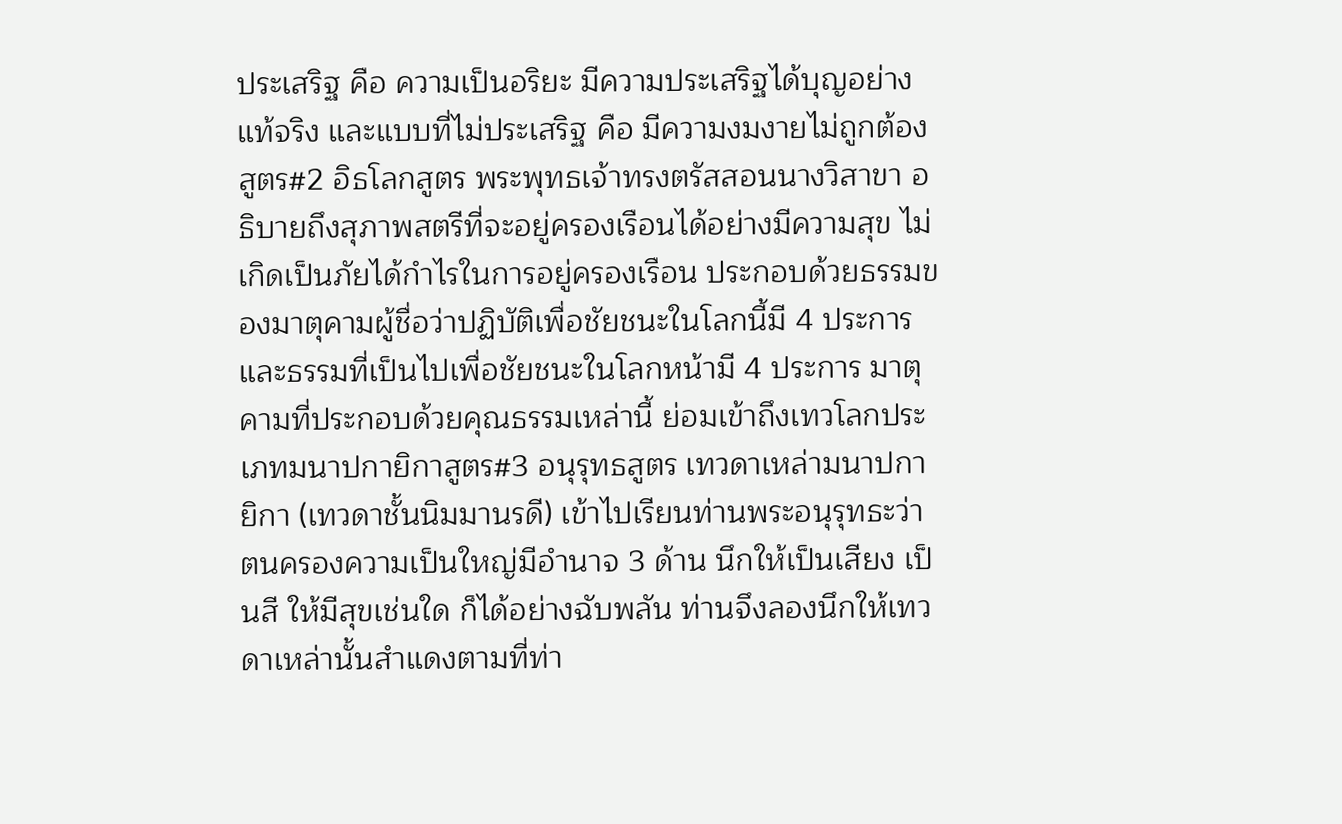ประเสริฐ คือ ความเป็นอริยะ มีความประเสริฐได้บุญอย่างแท้จริง และแบบที่ไม่ประเสริฐ คือ มีความงมงายไม่ถูกต้องสูตร#2 อิธโลกสูตร พระพุทธเจ้าทรงตรัสสอนนางวิสาขา อธิบายถึงสุภาพสตรีที่จะอยู่ครองเรือนได้อย่างมีความสุข ไม่เกิดเป็นภัยได้กำไรในการอยู่ครองเรือน ประกอบด้วยธรรมของมาตุคามผู้ชื่อว่าปฏิบัติเพื่อชัยชนะในโลกนี้มี 4 ประการ และธรรมที่เป็นไปเพื่อชัยชนะในโลกหน้ามี 4 ประการ มาตุคามที่ประกอบด้วยคุณธรรมเหล่านี้ ย่อมเข้าถึงเทวโลกประเภทมนาปกายิกาสูตร#3 อนุรุทธสูตร เทวดาเหล่ามนาปกายิกา (เทวดาชั้นนิมมานรดี) เข้าไปเรียนท่านพระอนุรุทธะว่า ตนครองความเป็นใหญ่มีอำนาจ 3 ด้าน นึกให้เป็นเสียง เป็นสี ให้มีสุขเช่นใด ก็ได้อย่างฉับพลัน ท่านจึงลองนึกให้เทวดาเหล่านั้นสำแดงตามที่ท่า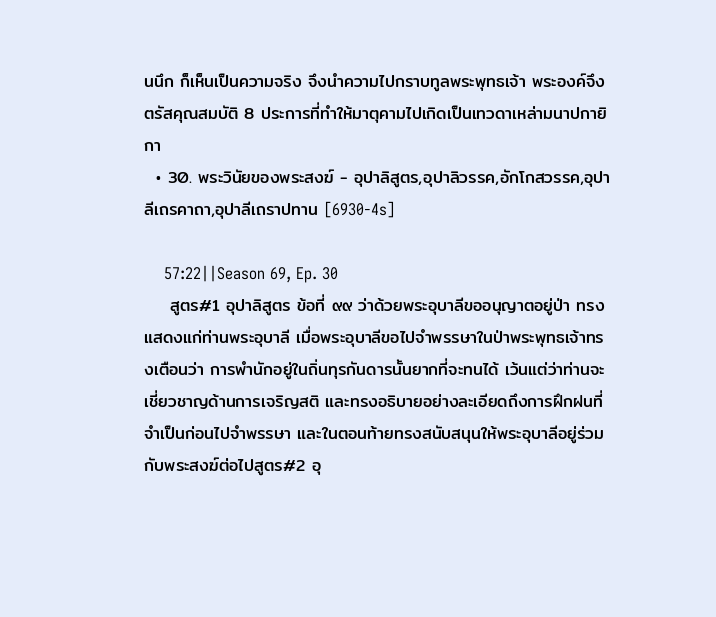นนึก ก็เห็นเป็นความจริง จึงนำความไปกราบทูลพระพุทธเจ้า พระองค์จึงตรัสคุณสมบัติ 8 ประการที่ทำให้มาตุคามไปเกิดเป็นเทวดาเหล่ามนาปกายิกา
  • 30. พระวินัยของพระสงฆ์ - อุปาลิสูตร,อุปาลิวรรค,อักโกสวรรค,อุปาลีเถรคาถา,อุปาลีเถราปทาน [6930-4s]

    57:22||Season 69, Ep. 30
    สูตร#1 อุปาลิสูตร ข้อที่ ๙๙ ว่าด้วยพระอุบาลีขออนุญาตอยู่ป่า ทรงแสดงแก่ท่านพระอุบาลี เมื่อพระอุบาลีขอไปจำพรรษาในป่าพระพุทธเจ้าทรงเตือนว่า การพำนักอยู่ในถิ่นทุรกันดารนั้นยากที่จะทนได้ เว้นแต่ว่าท่านจะเชี่ยวชาญด้านการเจริญสติ และทรงอธิบายอย่างละเอียดถึงการฝึกฝนที่จำเป็นก่อนไปจำพรรษา และในตอนท้ายทรงสนับสนุนให้พระอุบาลีอยู่ร่วมกับพระสงฆ์ต่อไปสูตร#2 อุ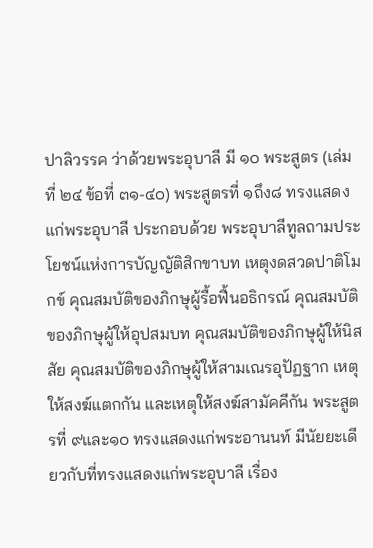ปาลิวรรค ว่าด้วยพระอุบาลี มี ๑๐ พระสูตร (เล่มที่ ๒๔ ข้อที่ ๓๑-๔๐) พระสูตรที่ ๑ถึง๘ ทรงแสดงแก่พระอุบาลี ประกอบด้วย พระอุบาลีทูลถามประโยชน์แห่งการบัญญัติสิกขาบท เหตุงดสวดปาติโมกข์ คุณสมบัติของภิกษุผู้รื้อฟื้นอธิกรณ์ คุณสมบัติของภิกษุผู้ให้อุปสมบท คุณสมบัติของภิกษุผู้ให้นิสสัย คุณสมบัติของภิกษุผู้ให้สามเณรอุปัฏฐาก เหตุให้สงฆ์แตกกัน และเหตุให้สงฆ์สามัคคีกัน พระสูตรที่ ๙และ๑๐ ทรงแสดงแก่พระอานนท์ มีนัยยะเดียวกับที่ทรงแสดงแก่พระอุบาลี เรื่อง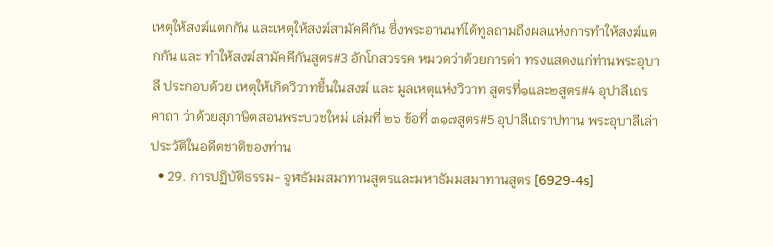เหตุให้สงฆ์แตกกัน และเหตุให้สงฆ์สามัคคีกัน ซึ่งพระอานนท์ได้ทูลถามถึงผลแห่งการทำให้สงฆ์แตกกัน และ ทำให้สงฆ์สามัคคีกันสูตร#3 อักโกสวรรค หมวดว่าด้วยการด่า ทรงแสดงแก่ท่านพระอุบาลี ประกอบด้วย เหตุให้เกิดวิวาทขึ้นในสงฆ์ และ มูลเหตุแห่งวิวาท สูตรที่๑และ๒สูตร#4 อุปาลีเถรคาถา ว่าด้วยสุภาษิตสอนพระบวชใหม่ เล่มที่ ๒๖ ข้อที่ ๓๑๗สูตร#5 อุปาลีเถราปทาน พระอุบาลีเล่าประวัติในอดีตชาติของท่าน
  • 29. การปฏิบัติธรรม- จูฬธัมมสมาทานสูตรและมหาธัมมสมาทานสูตร [6929-4s]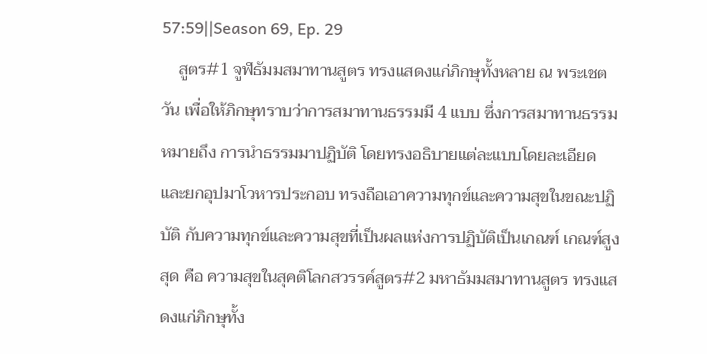57:59||Season 69, Ep. 29
    สูตร#1 จูฬธัมมสมาทานสูตร ทรงแสดงแก่ภิกษุทั้งหลาย ณ พระเชตวัน เพื่อให้ภิกษุทราบว่าการสมาทานธรรมมี 4 แบบ ซึ่งการสมาทานธรรม หมายถึง การนำธรรมมาปฏิบัติ โดยทรงอธิบายแต่ละแบบโดยละเอียด และยกอุปมาโวหารประกอบ ทรงถือเอาความทุกข์และความสุขในขณะปฏิบัติ กับความทุกข์และความสุขที่เป็นผลแห่งการปฏิบัติเป็นเกณฑ์ เกณฑ์สูงสุด คือ ความสุขในสุคติโลกสวรรค์สูตร#2 มหาธัมมสมาทานสูตร ทรงแสดงแก่ภิกษุทั้ง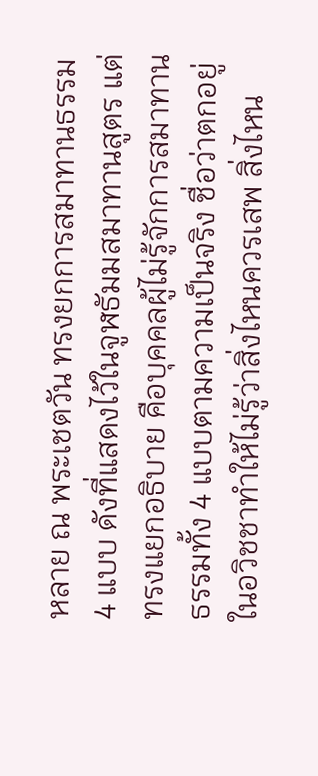หลาย ณ พระเชตวัน ทรงยกการสมาทานธรรม 4 แบบ ดังที่แสดงไว้ในจูฬธัมมสมาทานสูตร แต่ทรงแยกอธิบาย คือบุคคลผู้ไม่รู้จักการสมาทานธรรมทั้ง 4 แบบตามความเป็นจริง ชื่อว่าตกอยู่ในอวิชชาทำให้ไม่รู้ว่าสิ่งไหนควรเสพ สิ่งไหน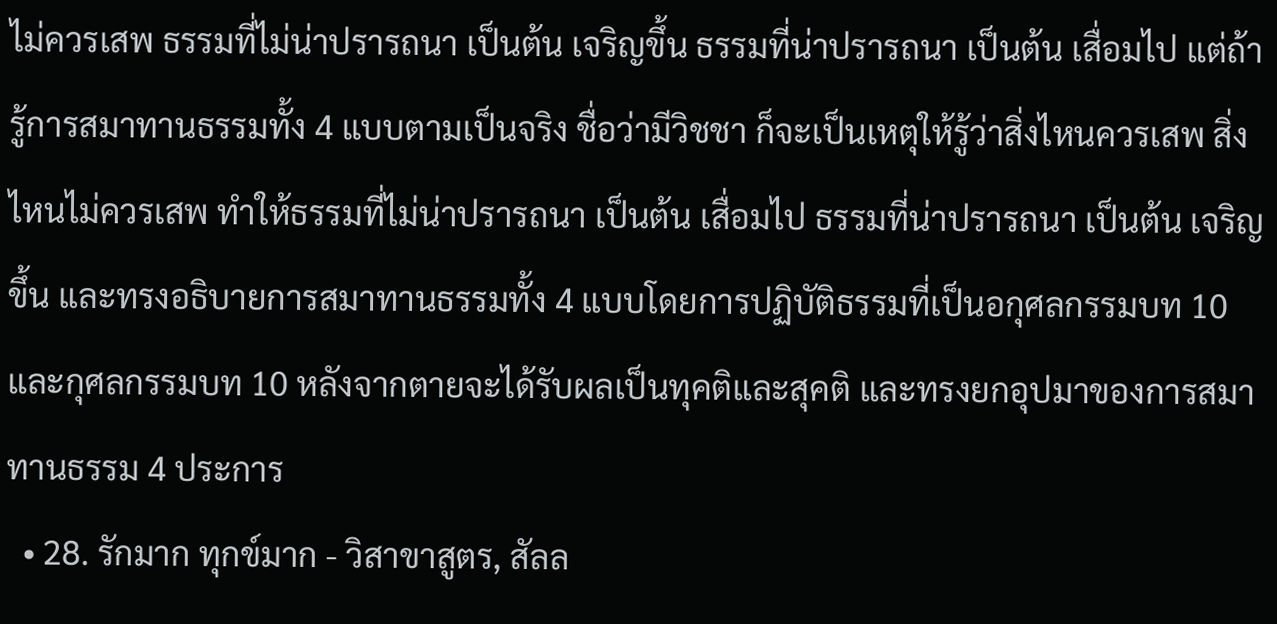ไม่ควรเสพ ธรรมที่ไม่น่าปรารถนา เป็นต้น เจริญขึ้น ธรรมที่น่าปรารถนา เป็นต้น เสื่อมไป แต่ถ้ารู้การสมาทานธรรมทั้ง 4 แบบตามเป็นจริง ชื่อว่ามีวิชชา ก็จะเป็นเหตุให้รู้ว่าสิ่งไหนควรเสพ สิ่งไหนไม่ควรเสพ ทำให้ธรรมที่ไม่น่าปรารถนา เป็นต้น เสื่อมไป ธรรมที่น่าปรารถนา เป็นต้น เจริญขึ้น และทรงอธิบายการสมาทานธรรมทั้ง 4 แบบโดยการปฏิบัติธรรมที่เป็นอกุศลกรรมบท 10 และกุศลกรรมบท 10 หลังจากตายจะได้รับผลเป็นทุคติและสุคติ และทรงยกอุปมาของการสมาทานธรรม 4 ประการ
  • 28. รักมาก ทุกข์มาก - วิสาขาสูตร, สัลล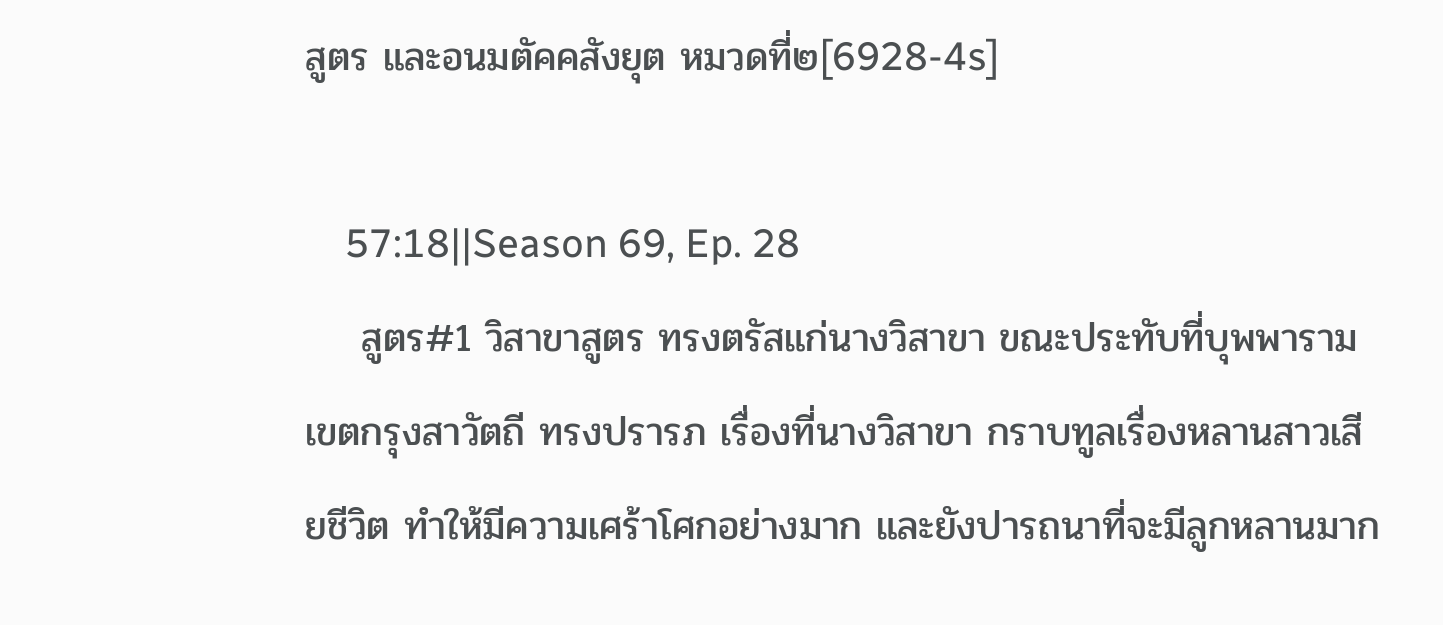สูตร และอนมตัคคสังยุต หมวดที่๒[6928-4s]

    57:18||Season 69, Ep. 28
    สูตร#1 วิสาขาสูตร ทรงตรัสแก่นางวิสาขา ขณะประทับที่บุพพาราม เขตกรุงสาวัตถี ทรงปรารภ เรื่องที่นางวิสาขา กราบทูลเรื่องหลานสาวเสียชีวิต ทำให้มีความเศร้าโศกอย่างมาก และยังปารถนาที่จะมีลูกหลานมาก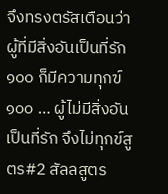จึงทรงตรัสเตือนว่า ผู้ที่มีสิ่งอันเป็นที่รัก ๑๐๐ ก็มีความทุกฃ์ ๑๐๐ … ผู้ไม่มีสิ่งอันเป็นที่รัก จึงไม่ทุกข์สูตร#2 สัลลสูตร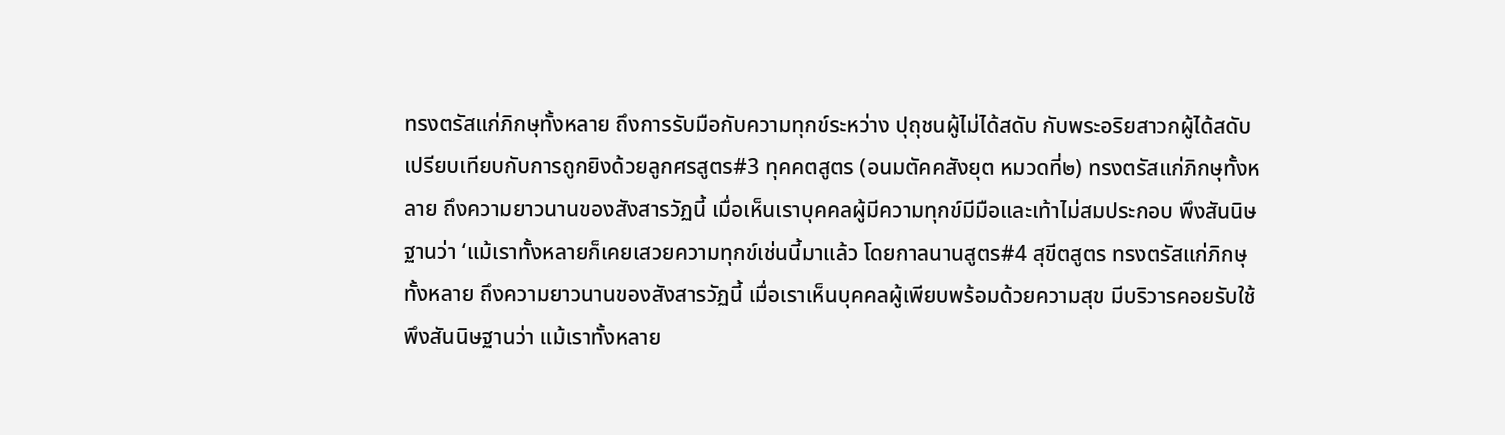ทรงตรัสแก่ภิกษุทั้งหลาย ถึงการรับมือกับความทุกข์ระหว่าง ปุถุชนผู้ไม่ได้สดับ กับพระอริยสาวกผู้ได้สดับ เปรียบเทียบกับการถูกยิงด้วยลูกศรสูตร#3 ทุคคตสูตร (อนมตัคคสังยุต หมวดที่๒) ทรงตรัสแก่ภิกษุทั้งหลาย ถึงความยาวนานของสังสารวัฏนี้ เมื่อเห็นเราบุคคลผู้มีความทุกข์มีมือและเท้าไม่สมประกอบ พึงสันนิษฐานว่า ‘แม้เราทั้งหลายก็เคยเสวยความทุกข์เช่นนี้มาแล้ว โดยกาลนานสูตร#4 สุขีตสูตร ทรงตรัสแก่ภิกษุทั้งหลาย ถึงความยาวนานของสังสารวัฏนี้ เมื่อเราเห็นบุคคลผู้เพียบพร้อมด้วยความสุข มีบริวารคอยรับใช้ พึงสันนิษฐานว่า แม้เราทั้งหลาย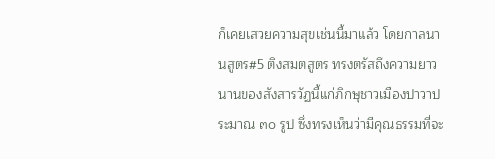ก็เคยเสวยความสุขเช่นนี้มาแล้ว โดยกาลนานสูตร#5 ติงสมตสูตร ทรงตรัสถึงความยาวนานของสังสารวัฏนี้แก่ภิกษุชาวเมืองปาวาประมาณ ๓๐ รูป ซึ่งทรงเห็นว่ามีคุณธรรมที่จะ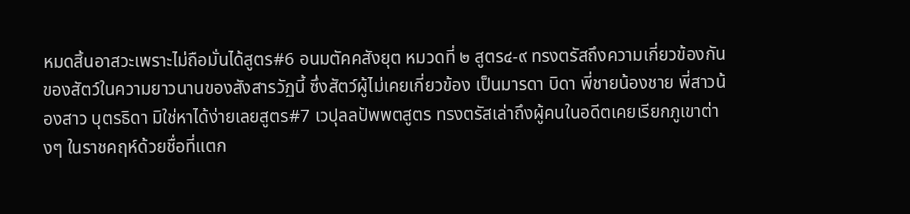หมดสิ้นอาสวะเพราะไม่ถือมั่นได้สูตร#6 อนมตัคคสังยุต หมวดที่ ๒ สูตร๔-๙ ทรงตรัสถึงความเกี่ยวข้องกันของสัตว์ในความยาวนานของสังสารวัฏนี้ ซึ่งสัตว์ผู้ไม่เคยเกี่ยวข้อง เป็นมารดา บิดา พี่ชายน้องชาย พี่สาวน้องสาว บุตรธิดา มิใช่หาได้ง่ายเลยสูตร#7 เวปุลลปัพพตสูตร ทรงตรัสเล่าถึงผู้คนในอดีตเคยเรียกภูเขาต่างๆ ในราชคฤห์ด้วยชื่อที่แตก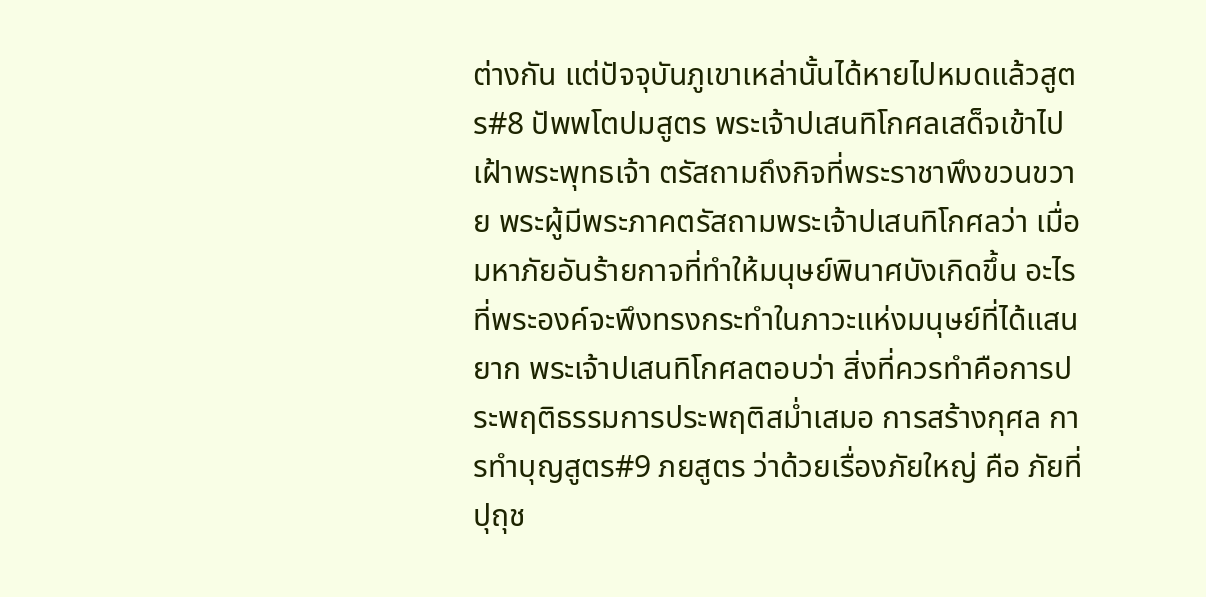ต่างกัน แต่ปัจจุบันภูเขาเหล่านั้นได้หายไปหมดแล้วสูตร#8 ปัพพโตปมสูตร พระเจ้าปเสนทิโกศลเสด็จเข้าไปเฝ้าพระพุทธเจ้า ตรัสถามถึงกิจที่พระราชาพึงขวนขวาย พระผู้มีพระภาคตรัสถามพระเจ้าปเสนทิโกศลว่า เมื่อมหาภัยอันร้ายกาจที่ทำให้มนุษย์พินาศบังเกิดขึ้น อะไรที่พระองค์จะพึงทรงกระทำในภาวะแห่งมนุษย์ที่ได้แสนยาก พระเจ้าปเสนทิโกศลตอบว่า สิ่งที่ควรทำคือการประพฤติธรรมการประพฤติสม่ำเสมอ การสร้างกุศล การทำบุญสูตร#9 ภยสูตร ว่าด้วยเรื่องภัยใหญ่ คือ ภัยที่ปุถุช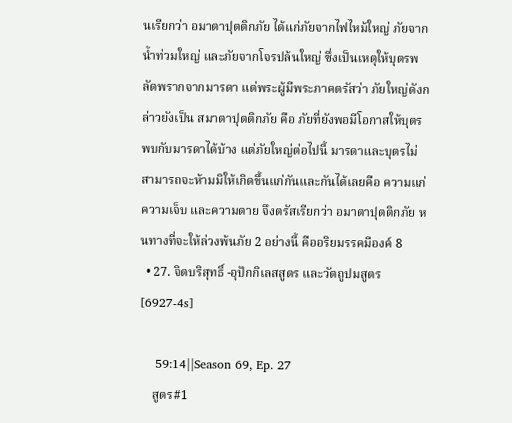นเรียกว่า อมาตาปุตติกภัย ได้แก่ภัยจากไฟไหม้ใหญ่ ภัยจากน้ำท่วมใหญ่ และภัยจากโจรปล้นใหญ่ ซึ่งเป็นเหตุให้บุตรพลัดพรากจากมารดา แต่พระผู้มีพระภาคตรัสว่า ภัยใหญ่ดังกล่าวยังเป็น สมาตาปุตติกภัย คือ ภัยที่ยังพอมีโอกาสให้บุตรพบกับมารดาได้บ้าง แต่ภัยใหญ่ต่อไปนี้ มารดาและบุตรไม่สามารถจะห้ามมิให้เกิดขึ้นแก่กันและกันได้เลยคือ ความแก่ ความเจ็บ และความตาย จึงตรัสเรียกว่า อมาตาปุตติกภัย หนทางที่จะให้ล่วงพ้นภัย 2 อย่างนี้ คืออริยมรรคมีองค์ 8
  • 27. จิตบริสุทธิ์ -อุปักกิเลสสูตร และวัตถูปมสูตร [6927-4s]

    59:14||Season 69, Ep. 27
    สูตร#1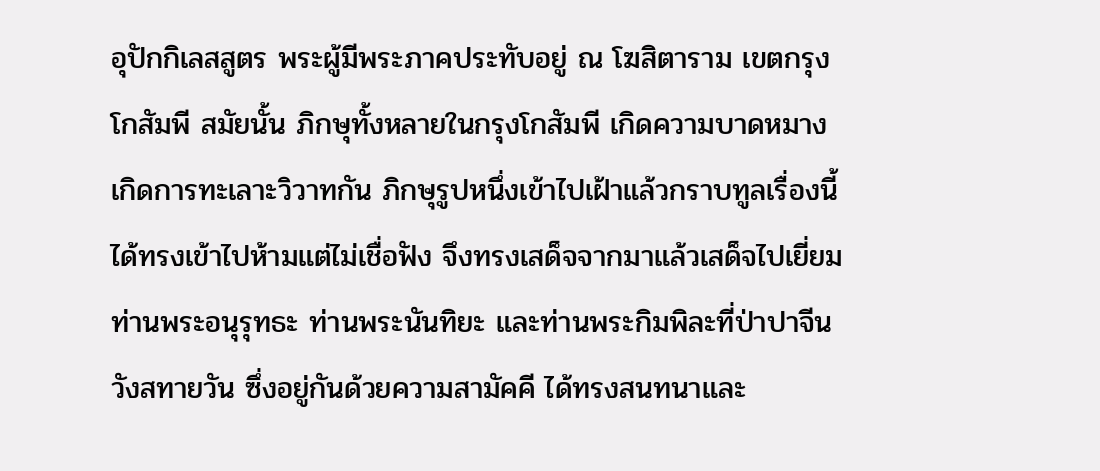อุปักกิเลสสูตร พระผู้มีพระภาคประทับอยู่ ณ โฆสิตาราม เขตกรุงโกสัมพี สมัยนั้น ภิกษุทั้งหลายในกรุงโกสัมพี เกิดความบาดหมาง เกิดการทะเลาะวิวาทกัน ภิกษุรูปหนึ่งเข้าไปเฝ้าแล้วกราบทูลเรื่องนี้ ได้ทรงเข้าไปห้ามแต่ไม่เชื่อฟัง จึงทรงเสด็จจากมาแล้วเสด็จไปเยี่ยมท่านพระอนุรุทธะ ท่านพระนันทิยะ และท่านพระกิมพิละที่ป่าปาจีนวังสทายวัน ซึ่งอยู่กันด้วยความสามัคคี ได้ทรงสนทนาและ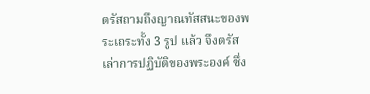ตรัสถามถึงญาณทัสสนะของพระเถระทั้ง 3 รูป แล้ว จึงตรัสเล่าการปฏิบัติของพระองค์ ซึ่ง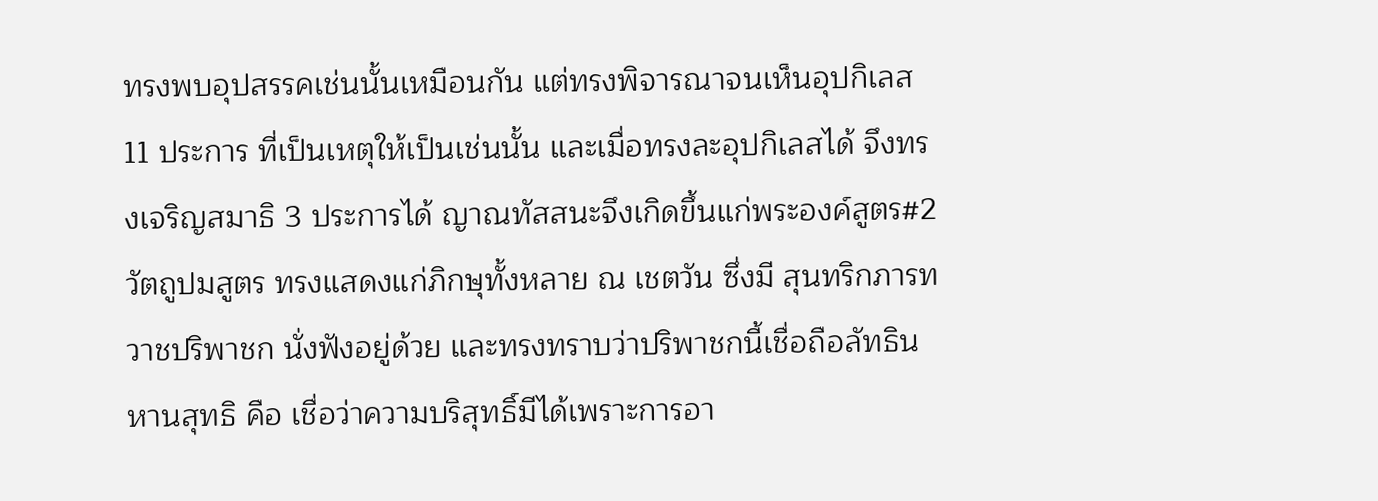ทรงพบอุปสรรคเช่นนั้นเหมือนกัน แต่ทรงพิจารณาจนเห็นอุปกิเลส 11 ประการ ที่เป็นเหตุให้เป็นเช่นนั้น และเมื่อทรงละอุปกิเลสได้ จึงทรงเจริญสมาธิ 3 ประการได้ ญาณทัสสนะจึงเกิดขึ้นแก่พระองค์สูตร#2 วัตถูปมสูตร ทรงแสดงแก่ภิกษุทั้งหลาย ณ เชตวัน ซึ่งมี สุนทริกภารทวาชปริพาชก นั่งฟังอยู่ด้วย และทรงทราบว่าปริพาชกนี้เชื่อถือลัทธินหานสุทธิ คือ เชื่อว่าความบริสุทธิ์มีได้เพราะการอา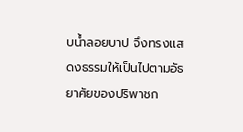บน้ำลอยบาป จึงทรงแสดงธรรมให้เป็นไปตามอัธยาศัยของปริพาชก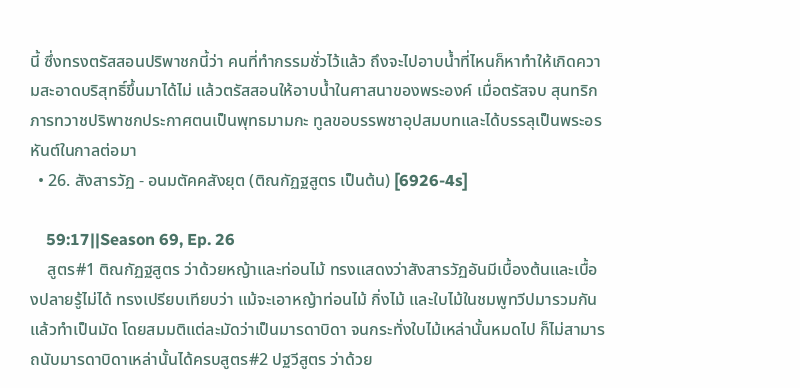นี้ ซึ่งทรงตรัสสอนปริพาชกนี้ว่า คนที่ทำกรรมชั่วไว้แล้ว ถึงจะไปอาบน้ำที่ไหนก็หาทำให้เกิดความสะอาดบริสุทธิ์ขึ้นมาได้ไม่ แล้วตรัสสอนให้อาบน้ำในศาสนาของพระองค์ เมื่อตรัสจบ สุนทริกภารทวาชปริพาชกประกาศตนเป็นพุทธมามกะ ทูลขอบรรพชาอุปสมบทและได้บรรลุเป็นพระอรหันต์ในกาลต่อมา
  • 26. สังสารวัฏ - อนมตัคคสังยุต (ติณกัฏฐสูตร เป็นต้น) [6926-4s]

    59:17||Season 69, Ep. 26
    สูตร#1 ติณกัฏฐสูตร ว่าด้วยหญ้าและท่อนไม้ ทรงแสดงว่าสังสารวัฏอันมีเบื้องต้นและเบื้องปลายรู้ไม่ได้ ทรงเปรียบเทียบว่า แม้จะเอาหญ้าท่อนไม้ กิ่งไม้ และใบไม้ในชมพูทวีปมารวมกันแล้วทำเป็นมัด โดยสมมติแต่ละมัดว่าเป็นมารดาบิดา จนกระทั่งใบไม้เหล่านั้นหมดไป ก็ไม่สามารถนับมารดาบิดาเหล่านั้นได้ครบสูตร#2 ปฐวีสูตร ว่าด้วย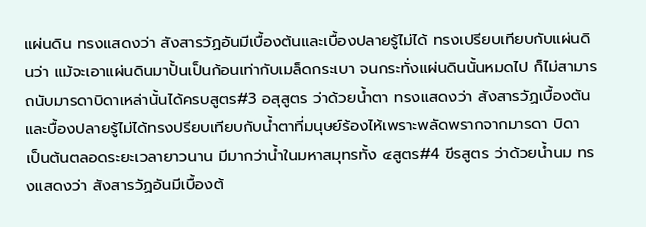แผ่นดิน ทรงแสดงว่า สังสารวัฏอันมีเบื้องต้นและเบื้องปลายรู้ไม่ได้ ทรงเปรียบเทียบกับแผ่นดินว่า แม้จะเอาแผ่นดินมาปั้นเป็นก้อนเท่ากับเมล็ดกระเบา จนกระทั่งแผ่นดินนั้นหมดไป ก็ไม่สามารถนับมารดาบิดาเหล่านั้นได้ครบสูตร#3 อสุสูตร ว่าด้วยน้ำตา ทรงแสดงว่า สังสารวัฏเบื้องตันและบื้องปลายรู้ไม่ได้ทรงปรียบเทียบกับน้ำตาที่มนุษย์ร้องไห้เพราะพลัดพรากจากมารดา บิดา เป็นต้นตลอดระยะเวลายาวนาน มีมากว่านํ้าในมหาสมุทรทั้ง ๔สูตร#4 ขีรสูตร ว่าด้วยน้ำนม ทรงแสดงว่า สังสารวัฏอันมีเบื้องต้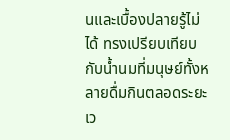นและเบื้องปลายรู้ไม่ได้ ทรงเปรียบเทียบกับน้ำนมที่มนุษย์ทั้งหลายดื่มกินตลอดระยะเว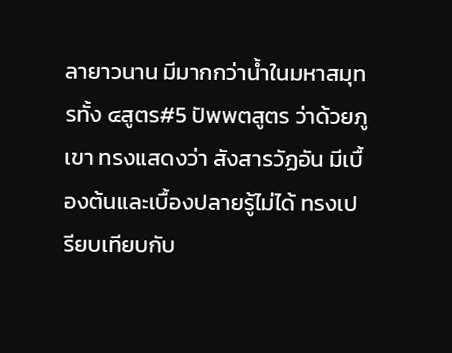ลายาวนาน มีมากกว่าน้ำในมหาสมุทรทั้ง ๔สูตร#5 ปัพพตสูตร ว่าด้วยภูเขา ทรงแสดงว่า สังสารวัฏอัน มีเบื้องต้นและเบื้องปลายรู้ไม่ได้ ทรงเปรียบเทียบกับ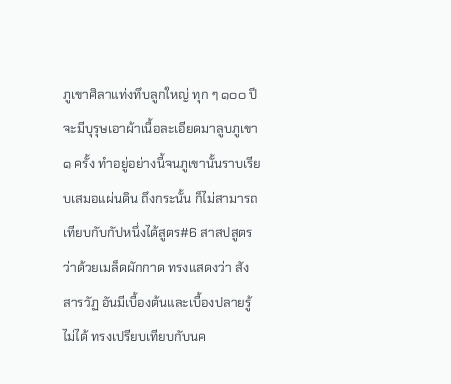ภูเขาศิลาแท่งทึบลูกใหญ่ ทุก ๆ ๑๐๐ ปี จะมีบุรุษเอาผ้าเนื้อละเอียดมาลูบภูเขา๑ ครั้ง ทำอยู่อย่างนี้จนภูเขานั้นราบเรียบเสมอแผ่นดิน ถึงกระนั้น ก็ไม่สามารถเทียบกับกัปหนึ่งได้สูตร#6 สาสปสูตร ว่าด้วยเมล็ดผักกาด ทรงแสดงว่า สังสารวัฏ อันมีเบื้องต้นและเบื้องปลายรู้ไม่ได้ ทรงเปรียบเทียบกับนค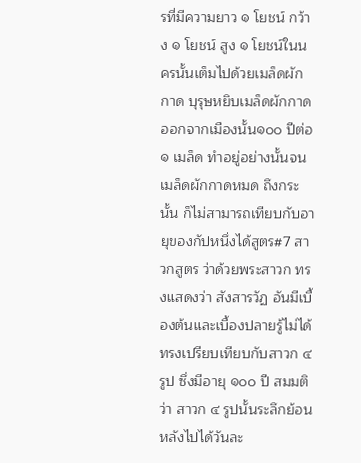รที่มีความยาว ๑ โยชน์ กว้าง ๑ โยชน์ สูง ๑ โยชน์ในนครนั้นเต็มไปด้วยเมล็ดผักกาด บุรุษหยิบเมล็ดผักกาดออกจากเมืองนั้น๑๐๐ ปีต่อ๑ เมล็ด ทำอยู่อย่างนั้นจนเมล็ดผักกาดหมด ถึงกระนั้น ก็ไม่สามารถเทียบกับอายุของกัปหนึ่งได้สูตร#7 สาวกสูตร ว่าด้วยพระสาวก ทรงแสดงว่า สังสารวัฏ อันมีเบื้องต้นและเบื้องปลายรู้ไม่ได้ ทรงเปรียบเทียบกับสาวก ๔ รูป ซึ่งมีอายุ ๑๐๐ ปี สมมติว่า สาวก ๔ รูปนั้นระลึกย้อนหลังไปได้วันละ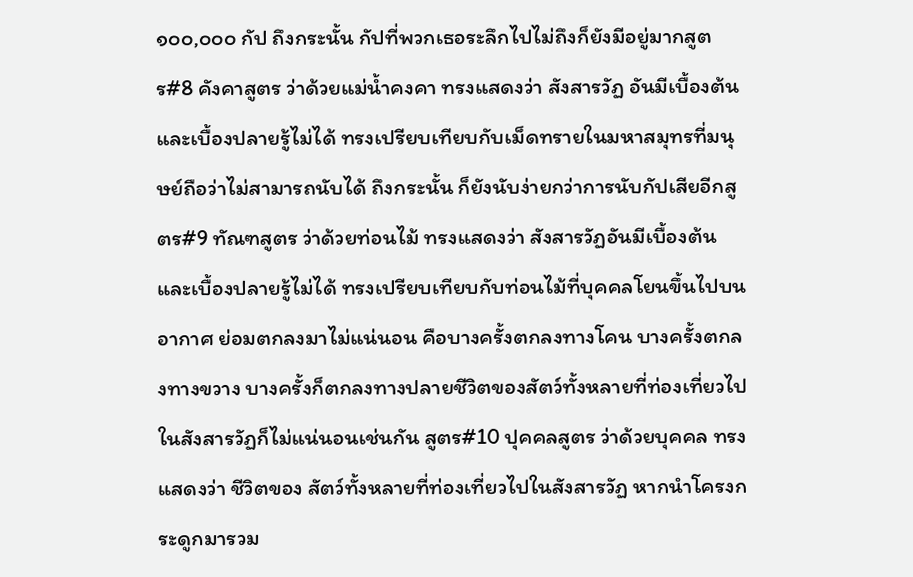๑๐๐,๐๐๐ กัป ถึงกระนั้น กัปที่พวกเธอระลึกไปไม่ถึงก็ยังมีอยู่มากสูตร#8 คังคาสูตร ว่าด้วยแม่น้ำคงคา ทรงแสดงว่า สังสารวัฏ อันมีเบื้องต้นและเบื้องปลายรู้ไม่ได้ ทรงเปรียบเทียบกับเม็ดทรายในมหาสมุทรที่มนุษย์ถือว่าไม่สามารถนับได้ ถึงกระนั้น ก็ยังนับง่ายกว่าการนับกัปเสียอีกสูตร#9 ทัณฑสูตร ว่าด้วยท่อนไม้ ทรงแสดงว่า สังสารวัฏอันมีเบื้องต้นและเบื้องปลายรู้ไม่ได้ ทรงเปรียบเทียบกับท่อนไม้ที่บุคคลโยนขึ้นไปบนอากาศ ย่อมตกลงมาไม่แน่นอน คือบางครั้งตกลงทางโคน บางครั้งตกลงทางขวาง บางครั้งก็ตกลงทางปลายชีวิตของสัตว์ทั้งหลายที่ท่องเที่ยวไปในสังสารวัฏก็ไม่แน่นอนเช่นกัน สูตร#10 ปุคคลสูตร ว่าด้วยบุคคล ทรงแสดงว่า ชีวิตของ สัตว์ทั้งหลายที่ท่องเที่ยวไปในสังสารวัฏ หากนำโครงกระดูกมารวม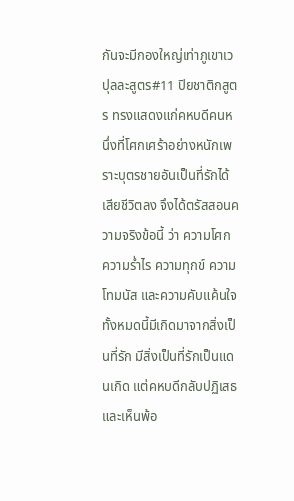กันจะมีกองใหญ่เท่าภูเขาเวปุลละสูตร#11 ปิยชาติกสูตร ทรงแสดงแก่คหบดีคนหนึ่งที่โศกเศร้าอย่างหนักเพราะบุตรชายอันเป็นที่รักได้เสียชีวิตลง จึงได้ตรัสสอนความจริงข้อนี้ ว่า ความโศก ความร่ำไร ความทุกข์ ความโทมนัส และความคับแค้นใจ ทั้งหมดนี้มีเกิดมาจากสิ่งเป็นที่รัก มีสิ่งเป็นที่รักเป็นแดนเกิด แต่คหบดีกลับปฏิเสธและเห็นพ้อ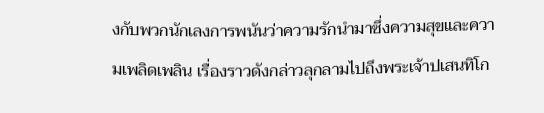งกับพวกนักเลงการพนันว่าความรักนำมาซึ่งความสุขและความเพลิดเพลิน เรื่องราวดังกล่าวลุกลามไปถึงพระเจ้าปเสนทิโก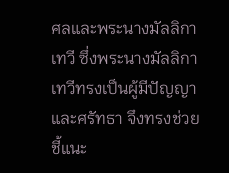ศลและพระนางมัลลิกาเทวี ซึ่งพระนางมัลลิกาเทวีทรงเป็นผู้มีปัญญาและศรัทธา จึงทรงช่วยชี้แนะ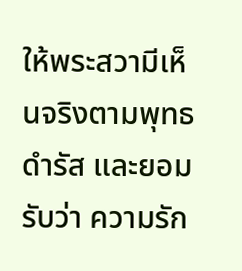ให้พระสวามีเห็นจริงตามพุทธดำรัส และยอมรับว่า ความรัก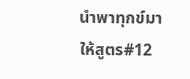นำพาทุกข์มาให้สูตร#12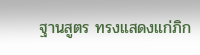ฐานสูตร ทรงแสดงแก่ภิก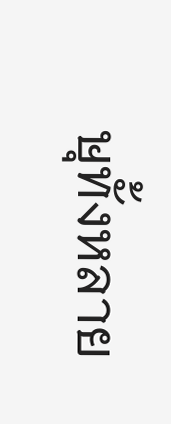ษุทั้งหลาย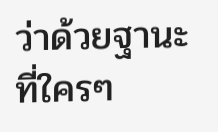ว่าด้วยฐานะที่ใครๆ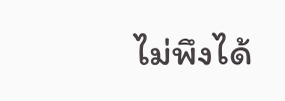ไม่พึงได้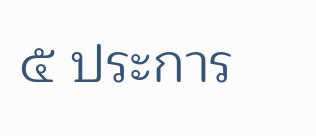๕ ประการ